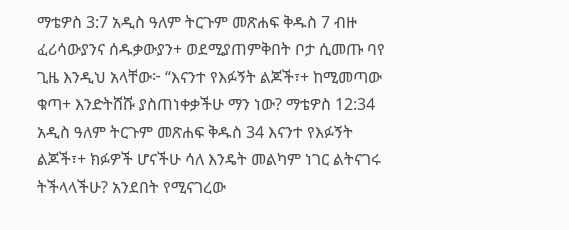ማቴዎስ 3:7 አዲስ ዓለም ትርጉም መጽሐፍ ቅዱስ 7 ብዙ ፈሪሳውያንና ሰዱቃውያን+ ወደሚያጠምቅበት ቦታ ሲመጡ ባየ ጊዜ እንዲህ አላቸው፦ “እናንተ የእፉኝት ልጆች፣+ ከሚመጣው ቁጣ+ እንድትሸሹ ያስጠነቀቃችሁ ማን ነው? ማቴዎስ 12:34 አዲስ ዓለም ትርጉም መጽሐፍ ቅዱስ 34 እናንተ የእፉኝት ልጆች፣+ ክፉዎች ሆናችሁ ሳለ እንዴት መልካም ነገር ልትናገሩ ትችላላችሁ? አንደበት የሚናገረው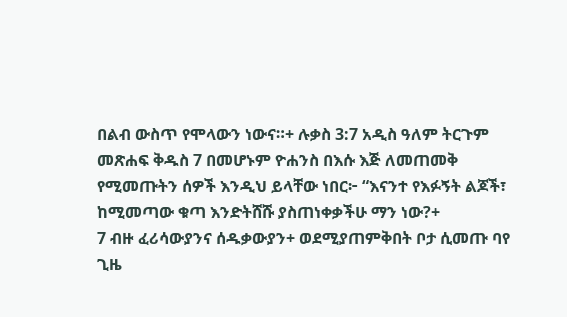በልብ ውስጥ የሞላውን ነውና።+ ሉቃስ 3:7 አዲስ ዓለም ትርጉም መጽሐፍ ቅዱስ 7 በመሆኑም ዮሐንስ በእሱ እጅ ለመጠመቅ የሚመጡትን ሰዎች እንዲህ ይላቸው ነበር፦ “እናንተ የእፉኝት ልጆች፣ ከሚመጣው ቁጣ እንድትሸሹ ያስጠነቀቃችሁ ማን ነው?+
7 ብዙ ፈሪሳውያንና ሰዱቃውያን+ ወደሚያጠምቅበት ቦታ ሲመጡ ባየ ጊዜ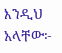እንዲህ አላቸው፦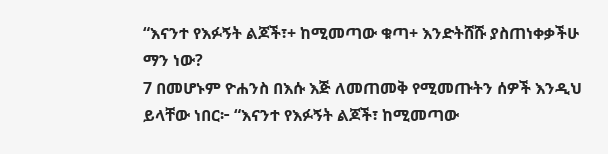“እናንተ የእፉኝት ልጆች፣+ ከሚመጣው ቁጣ+ እንድትሸሹ ያስጠነቀቃችሁ ማን ነው?
7 በመሆኑም ዮሐንስ በእሱ እጅ ለመጠመቅ የሚመጡትን ሰዎች እንዲህ ይላቸው ነበር፦ “እናንተ የእፉኝት ልጆች፣ ከሚመጣው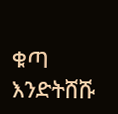ቁጣ እንድትሸሹ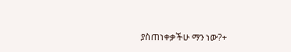ያስጠነቀቃችሁ ማን ነው?+